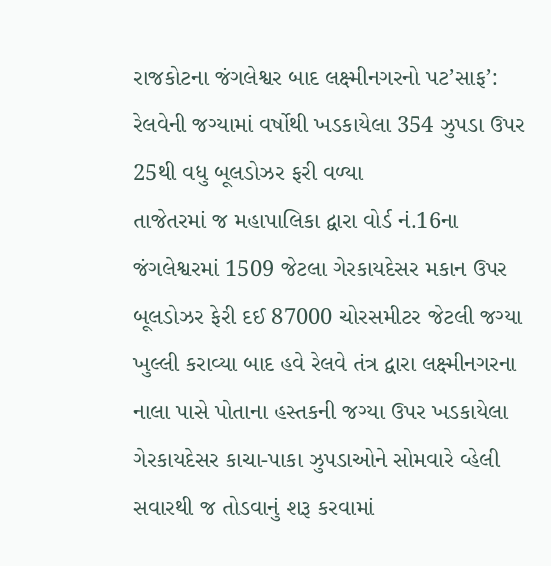રાજકોટના જંગલેશ્વર બાદ લક્ષ્મીનગરનો પટ’સાફ’: રેલવેની જગ્યામાં વર્ષોથી ખડકાયેલા 354 ઝુપડા ઉપર 25થી વધુ બૂલડોઝર ફરી વળ્યા
તાજેતરમાં જ મહાપાલિકા દ્વારા વોર્ડ નં.16ના જંગલેશ્વરમાં 1509 જેટલા ગેરકાયદેસર મકાન ઉપર બૂલડોઝર ફેરી દઈ 87000 ચોરસમીટર જેટલી જગ્યા ખુલ્લી કરાવ્યા બાદ હવે રેલવે તંત્ર દ્વારા લક્ષ્મીનગરના નાલા પાસે પોતાના હસ્તકની જગ્યા ઉપર ખડકાયેલા ગેરકાયદેસર કાચા-પાકા ઝુપડાઓને સોમવારે વ્હેલી સવારથી જ તોડવાનું શરૂ કરવામાં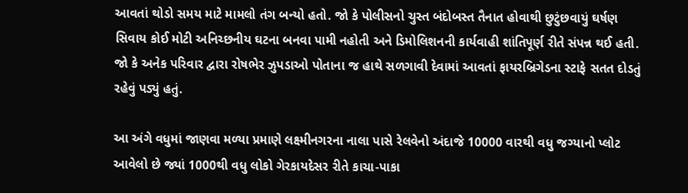આવતાં થોડો સમય માટે મામલો તંગ બન્યો હતો. જો કે પોલીસનો ચુસ્ત બંદોબસ્ત તૈનાત હોવાથી છુટુંછવાયું ઘર્ષણ સિવાય કોઈ મોટી અનિચ્છનીય ઘટના બનવા પામી નહોતી અને ડિમોલિશનની કાર્યવાહી શાંતિપૂર્ણ રીતે સંપન્ન થઈ હતી. જો કે અનેક પરિવાર દ્વારા રોષભેર ઝુપડાઓ પોતાના જ હાથે સળગાવી દેવામાં આવતાં ફાયરબ્રિગેડના સ્ટાફે સતત દોડતું રહેવું પડ્યું હતું.

આ અંગે વધુમાં જાણવા મળ્યા પ્રમાણે લક્ષ્મીનગરના નાલા પાસે રેલવેનો અંદાજે 10000 વારથી વધુ જગ્યાનો પ્લોટ આવેલો છે જ્યાં 1000થી વધુ લોકો ગેરકાયદેસર રીતે કાચા-પાકા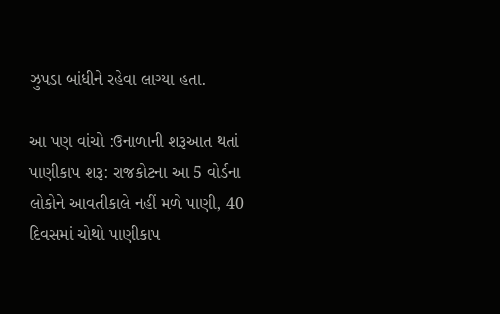ઝુપડા બાંધીને રહેવા લાગ્યા હતા.

આ પણ વાંચો :ઉનાળાની શરૂઆત થતાં પાણીકાપ શરૂ: રાજકોટના આ 5 વોર્ડના લોકોને આવતીકાલે નહીં મળે પાણી, 40 દિવસમાં ચોથો પાણીકાપ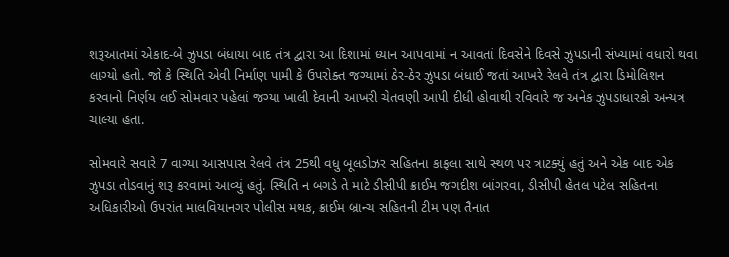શરૂઆતમાં એકાદ-બે ઝુપડા બંધાયા બાદ તંત્ર દ્વારા આ દિશામાં ધ્યાન આપવામાં ન આવતાં દિવસેને દિવસે ઝુપડાની સંખ્યામાં વધારો થવા લાગ્યો હતો. જો કે સ્થિતિ એવી નિર્માણ પામી કે ઉપરોક્ત જગ્યામાં ઠેર-ઠેર ઝુપડા બંધાઈ જતાં આખરે રેલવે તંત્ર દ્વારા ડિમોલિશન કરવાનો નિર્ણય લઈ સોમવાર પહેલાં જગ્યા ખાલી દેવાની આખરી ચેતવણી આપી દીધી હોવાથી રવિવારે જ અનેક ઝુપડાધારકો અન્યત્ર ચાલ્યા હતા.

સોમવારે સવારે 7 વાગ્યા આસપાસ રેલવે તંત્ર 25થી વધુ બૂલડોઝર સહિતના કાફલા સાથે સ્થળ પર ત્રાટક્યું હતું અને એક બાદ એક ઝુપડા તોડવાનું શરૂ કરવામાં આવ્યું હતું. સ્થિતિ ન બગડે તે માટે ડીસીપી ક્રાઈમ જગદીશ બાંગરવા, ડીસીપી હેતલ પટેલ સહિતના અધિકારીઓ ઉપરાંત માલવિયાનગર પોલીસ મથક, ક્રાઈમ બ્રાન્ચ સહિતની ટીમ પણ તૈનાત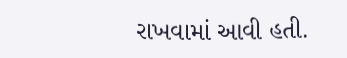રાખવામાં આવી હતી.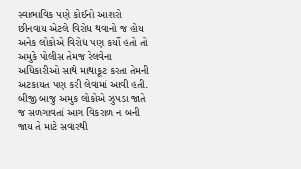સ્વાભાવિક પણે કોઈનો આશરો છીનવાય એટલે વિરોધ થવાનો જ હોય અનેક લોકોએ વિરોધ પણ કર્યો હતો તો અમુકે પોલીસ તેમજ રેલવેના અધિકારીઓ સાથે માથાકૂટ કરતા તેમની અટકાયત પણ કરી લેવામાં આવી હતી. બીજી બાજુ અમુક લોકોએ ઝુપડા જાતે જ સળગાવતાં આગ વિકરાળ ન બની જાય તે માટે સવારથી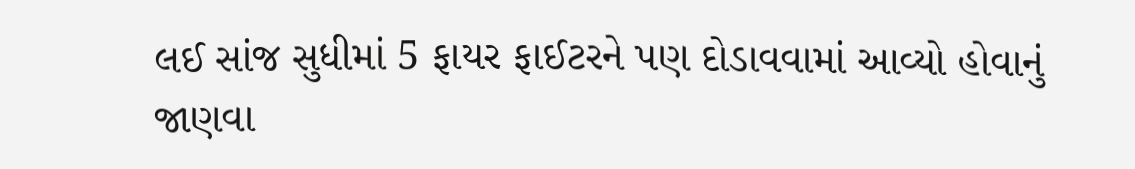લઈ સાંજ સુધીમાં 5 ફાયર ફાઈટરને પણ દોડાવવામાં આવ્યો હોવાનું જાણવા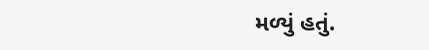મળ્યું હતું.